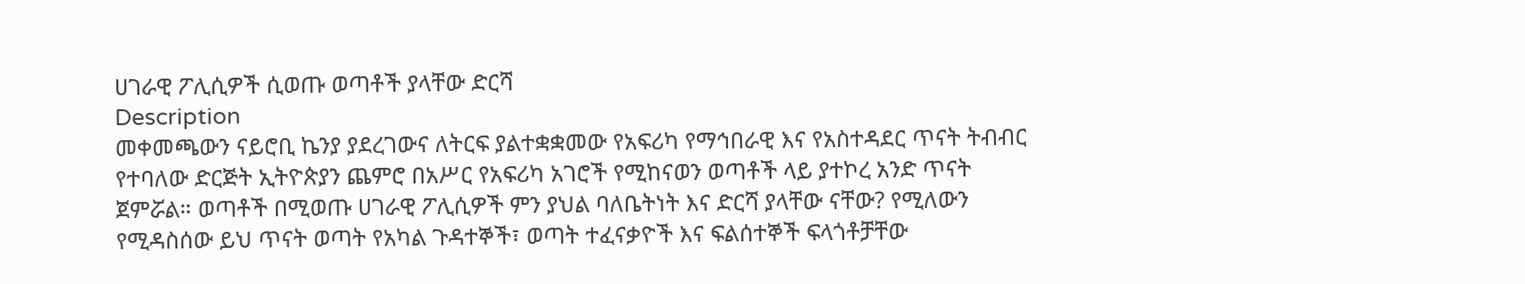ሀገራዊ ፖሊሲዎች ሲወጡ ወጣቶች ያላቸው ድርሻ
Description
መቀመጫውን ናይሮቢ ኬንያ ያደረገውና ለትርፍ ያልተቋቋመው የአፍሪካ የማኅበራዊ እና የአስተዳደር ጥናት ትብብር የተባለው ድርጅት ኢትዮጵያን ጨምሮ በአሥር የአፍሪካ አገሮች የሚከናወን ወጣቶች ላይ ያተኮረ አንድ ጥናት ጀምሯል። ወጣቶች በሚወጡ ሀገራዊ ፖሊሲዎች ምን ያህል ባለቤትነት እና ድርሻ ያላቸው ናቸው? የሚለውን የሚዳስሰው ይህ ጥናት ወጣት የአካል ጉዳተኞች፣ ወጣት ተፈናቃዮች እና ፍልሰተኞች ፍላጎቶቻቸው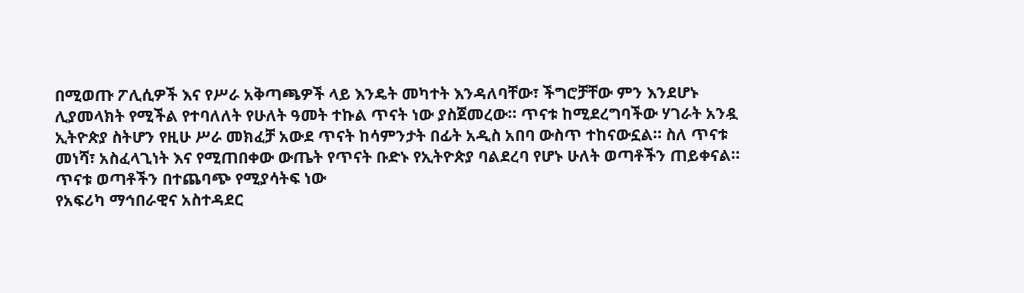በሚወጡ ፖሊሲዎች እና የሥራ አቅጣጫዎች ላይ እንዴት መካተት እንዳለባቸው፣ ችግሮቻቸው ምን እንደሆኑ ሊያመላክት የሚችል የተባለለት የሁለት ዓመት ተኩል ጥናት ነው ያስጀመረው። ጥናቱ ከሚደረግባችው ሃገራት አንዷ ኢትዮጵያ ስትሆን የዚሁ ሥራ መክፈቻ አውደ ጥናት ከሳምንታት በፊት አዲስ አበባ ውስጥ ተከናውኗል። ስለ ጥናቱ መነሻ፣ አስፈላጊነት እና የሚጠበቀው ውጤት የጥናት ቡድኑ የኢትዮጵያ ባልደረባ የሆኑ ሁለት ወጣቶችን ጠይቀናል።
ጥናቱ ወጣቶችን በተጨባጭ የሚያሳትፍ ነው
የአፍሪካ ማኅበራዊና አስተዳደር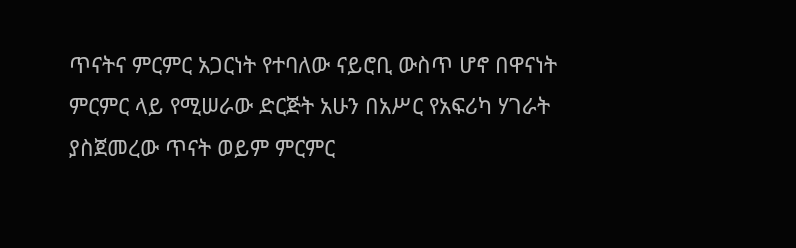ጥናትና ምርምር አጋርነት የተባለው ናይሮቢ ውስጥ ሆኖ በዋናነት ምርምር ላይ የሚሠራው ድርጅት አሁን በአሥር የአፍሪካ ሃገራት ያስጀመረው ጥናት ወይም ምርምር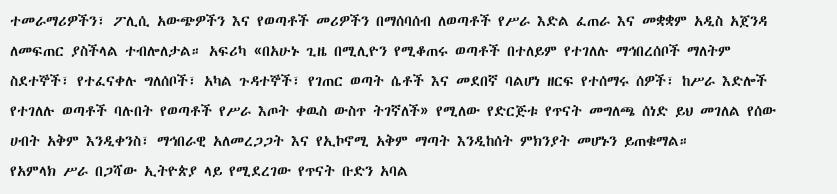ተመራማሪዎችን፣ ፖሊሲ አውጭዎችን እና የወጣቶች መሪዎችን በማሰባሰብ ለወጣቶች የሥራ እድል ፈጠራ እና መቋቋም አዲስ አጀንዳ ለመፍጠር ያስችላል ተብሎለታል። አፍሪካ «በአሁኑ ጊዜ በሚሊዮን የሚቆጠሩ ወጣቶች በተለይም የተገለሉ ማኅበረሰቦች ማለትም ስደተኞች፣ የተፈናቀሉ ግለሰቦች፣ አካል ጉዳተኞች፣ የገጠር ወጣት ሴቶች እና መደበኛ ባልሆነ ዘርፍ የተሰማሩ ሰዎች፣ ከሥራ እድሎች የተገለሉ ወጣቶች ባሉበት የወጣቶች የሥራ እጦት ቀዉስ ውስጥ ትገኛለች» የሚለው የድርጅቱ የጥናት መግለጫ ሰነድ ይህ መገለል የሰው ሀብት አቅም እንዲቀንስ፣ ማኅበራዊ አለመረጋጋት እና የኢኮኖሚ አቅም ማጣት እንዲከሰት ምክንያት መሆኑን ይጠቁማል።
የአምላክ ሥራ በጋሻው ኢትዮጵያ ላይ የሚደረገው የጥናት ቡድን አባል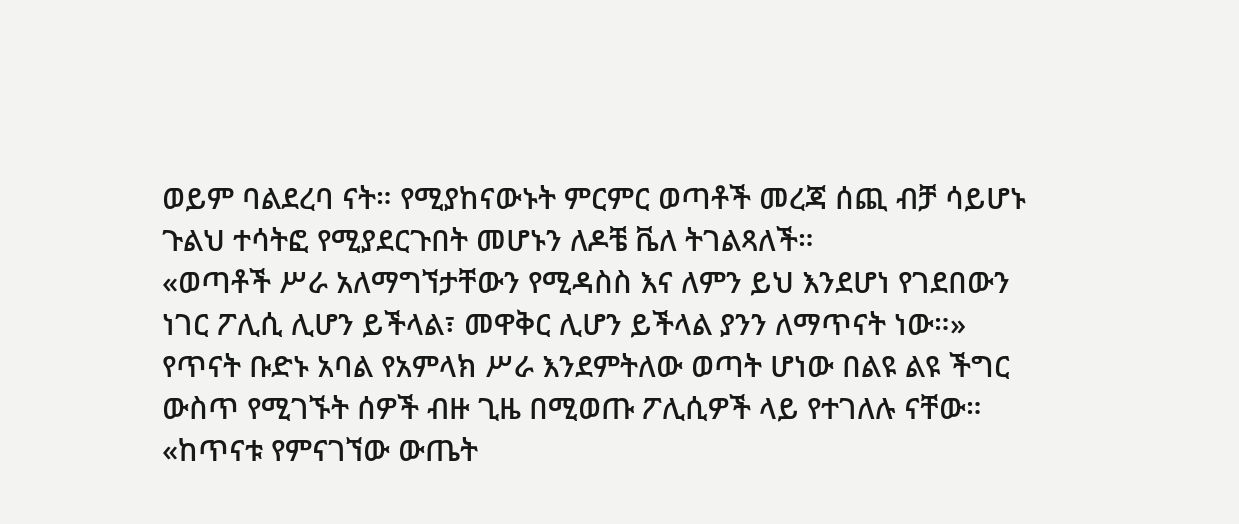ወይም ባልደረባ ናት። የሚያከናውኑት ምርምር ወጣቶች መረጃ ሰጪ ብቻ ሳይሆኑ ጉልህ ተሳትፎ የሚያደርጉበት መሆኑን ለዶቼ ቬለ ትገልጻለች።
«ወጣቶች ሥራ አለማግኘታቸውን የሚዳስስ እና ለምን ይህ እንደሆነ የገደበውን ነገር ፖሊሲ ሊሆን ይችላል፣ መዋቅር ሊሆን ይችላል ያንን ለማጥናት ነው።»
የጥናት ቡድኑ አባል የአምላክ ሥራ እንደምትለው ወጣት ሆነው በልዩ ልዩ ችግር ውስጥ የሚገኙት ሰዎች ብዙ ጊዜ በሚወጡ ፖሊሲዎች ላይ የተገለሉ ናቸው።
«ከጥናቱ የምናገኘው ውጤት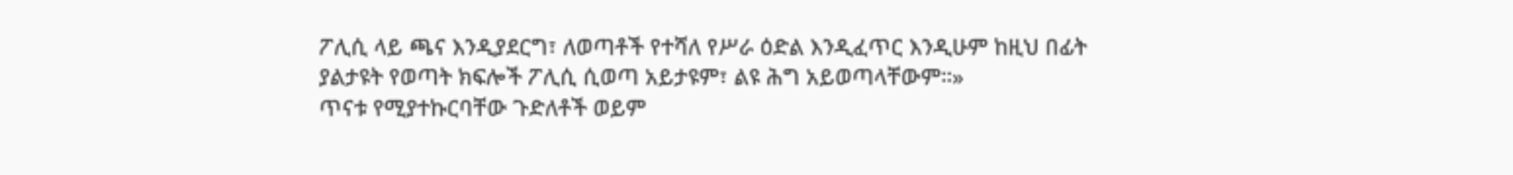ፖሊሲ ላይ ጫና እንዲያደርግ፣ ለወጣቶች የተሻለ የሥራ ዕድል እንዲፈጥር እንዲሁም ከዚህ በፊት ያልታዩት የወጣት ክፍሎች ፖሊሲ ሲወጣ አይታዩም፣ ልዩ ሕግ አይወጣላቸውም።»
ጥናቱ የሚያተኩርባቸው ጉድለቶች ወይም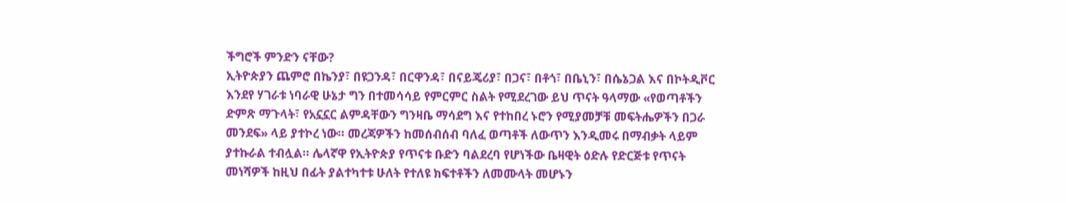ችግሮች ምንድን ናቸው?
ኢትዮጵያን ጨምሮ በኬንያ፣ በዩጋንዳ፣ በርዋንዳ፣ በናይጄሪያ፣ በጋና፣ በቶጎ፣ በቤኒን፣ በሴኔጋል እና በኮትዲቮር እንደየ ሃገራቱ ነባራዊ ሁኔታ ግን በተመሳሳይ የምርምር ስልት የሚደረገው ይህ ጥናት ዓላማው «የወጣቶችን ድምጽ ማጉላት፣ የአኗኗር ልምዳቸውን ግንዛቤ ማሳደግ እና የተከበረ ኑሮን የሚያመቻቹ መፍትሔዎችን በጋራ መንደፍ» ላይ ያተኮረ ነው። መረጃዎችን ከመሰብሰብ ባለፈ ወጣቶች ለውጥን እንዲመሩ በማብቃት ላይም ያተኩራል ተብሏል። ሌላኛዋ የኢትዮጵያ የጥናቱ ቡድን ባልደረባ የሆነችው ቤዛዊት ዕድሉ የድርጅቱ የጥናት መነሻዎች ከዚህ በፊት ያልተካተቱ ሁለት የተለዩ ክፍተቶችን ለመሙላት መሆኑን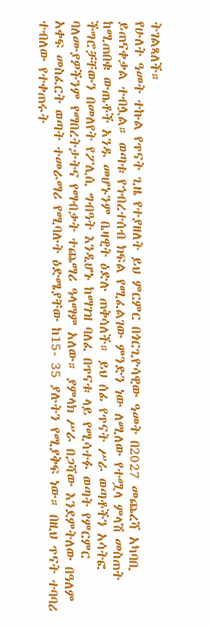ትገልጻለች።
የሁለት ዓመት ተኩል የጥናት ጊዜ የተያዘለት ይህ ምርምር በጎርጊዮሳዊው ዓመት በ2027 መጨረሻ አካባቢ ይጠናቀቃል ተብሏል። ወጣቱ የኅብረተሰብ ክፍል የሚፈልገው ምንድን ነው ለሚለው የተሟላ ምላሽ መስጠት ከሚጠበቁ ውጤቶች አንዱ መሆኑንም ቤዛዊት ዕድሉ ጠቅሳለች። ይህ ሰፊ የጥናት ሥራ ወጣቶችን አሳትፎ ችግሮቻቸውን በመለየት የፖሊሲ ግብዓት እንዲሆኑ ከማገዝ ባለፈ በጥናቱ ላይ የሚሳተፉ ወጣት የምርምር ባለሙያዎችንም የማበረትታትና የማብቃት ተጨማሪ ዓላማም አለው። ያምላክ ሥራ በጋሻው እንደምትለው በዓለም አቀፍ መስፈርት ወጣት ተመራማሪ የሚባሉት ዕድሜያቸው ከ15- 35 ያሉትን የሚያቅፍ ነው። በዚህ ጥናት ተባባሪ ተብለው የተቀጠሩት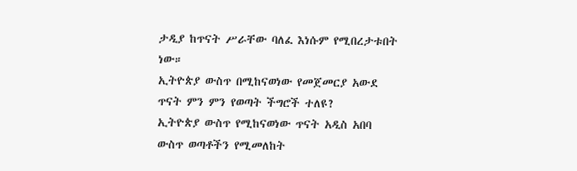ታዲያ ከጥናት ሥራቸው ባለፈ እነሱም የሚበረታቱበት ነው።
ኢትዮጵያ ውስጥ በሚከናወነው የመጀመርያ አውደ ጥናት ምን ምን የወጣት ችግሮች ተለዩ?
ኢትዮጵያ ውስጥ የሚከናወነው ጥናት አዲስ አበባ ውስጥ ወጣቶችን የሚመለከት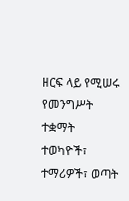ዘርፍ ላይ የሚሠሩ የመንግሥት ተቋማት ተወካዮች፣ ተማሪዎች፣ ወጣት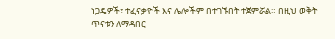ነጋዴዎች፣ ተፈናቃዮች እና ሌሎችም በተገኙበት ተጀምሯል። በዚህ ወቅት ጥናቱን ለማዳበር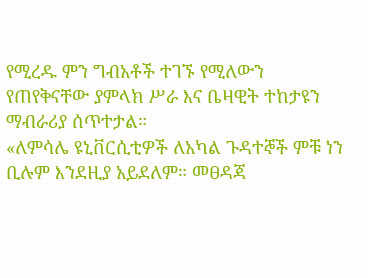የሚረዱ ምን ግብአቶች ተገኙ የሚለውን የጠየቅናቸው ያምላክ ሥራ እና ቤዛዊት ተከታዩን ማብራሪያ ሰጥተታል።
«ለምሳሌ ዩኒቨርሲቲዎች ለአካል ጉዳተኞች ምቹ ነን ቢሉም እንደዚያ አይደለም። መፀዳጃ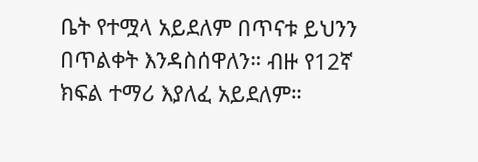ቤት የተሟላ አይደለም በጥናቱ ይህንን በጥልቀት እንዳስሰዋለን። ብዙ የ12ኛ ክፍል ተማሪ እያለፈ አይደለም።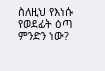ስለዚህ የእነሱ የወደፊት ዕጣ ምንድን ነው?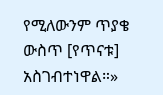የሚለውንም ጥያቄ ውስጥ [የጥናቱ] አስገብተነዋል።»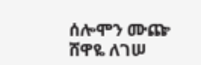ሰሎሞን ሙጬ
ሸዋዬ ለገሠ